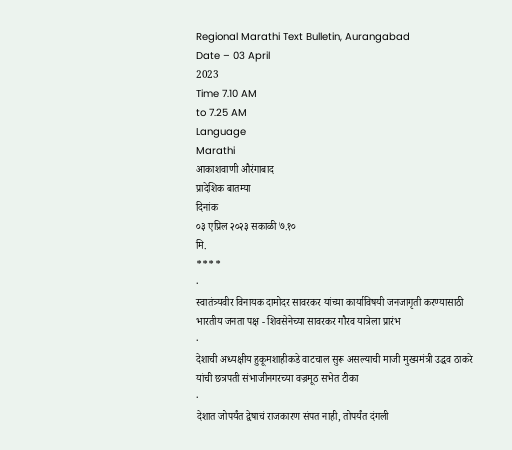Regional Marathi Text Bulletin, Aurangabad
Date – 03 April
2023
Time 7.10 AM
to 7.25 AM
Language
Marathi
आकाशवाणी औरंगाबाद
प्रादेशिक बातम्या
दिनांक
०३ एप्रिल २०२३ सकाळी ७.१०
मि.
****
·
स्वातंत्र्यवीर विनायक दामोदर सावरकर यांच्या कार्याविषयी जनजागृती करण्यासाठी
भारतीय जनता पक्ष - शिवसेनेच्या सावरकर गौरव यात्रेला प्रारंभ
·
देशाची अध्यक्षीय हुकूमशाहीकडे वाटचाल सुरू असल्याची माजी मुख्यमंत्री उद्धव ठाकरे
यांची छत्रपती संभाजीनगरच्या वज्रमूठ सभेत टीका
·
देशात जोपर्यंत द्वेषाचं राजकारण संपत नाही, तोपर्यंत दंगली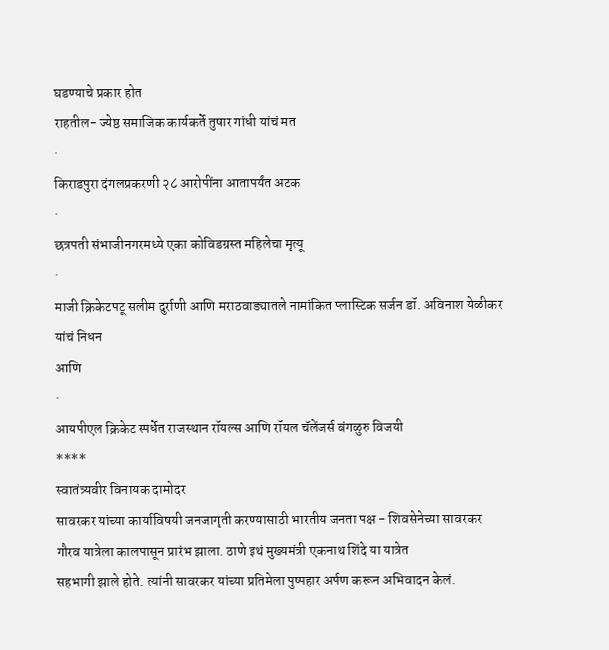घडण्याचे प्रकार होत
राहतील- ज्येष्ठ समाजिक कार्यकर्ते तुषार गांधी यांचं मत
·
किराडपुरा दंगलप्रकरणी २८ आरोपींना आतापर्यंत अटक
·
छत्रपती संभाजीनगरमध्ये एका कोविडग्रस्त महिलेचा मृत्यू
·
माजी क्रिकेटपटू सलीम दुर्राणी आणि मराठवाड्यातले नामांकित प्लास्टिक सर्जन डॉ. अविनाश येळीकर यांचं निधन
आणि
·
आयपीएल क्रिकेट स्पर्धेत राजस्थान रॉयल्स आणि रॉयल चॅलेंजर्स बंगळुरु विजयी
****
स्वातंत्र्यवीर विनायक दामोदर
सावरकर यांच्या कार्याविषयी जनजागृती करण्यासाठी भारतीय जनता पक्ष - शिवसेनेच्या सावरकर
गौरव यात्रेला कालपासून प्रारंभ झाला. ठाणे इथं मुख्यमंत्री एकनाथ शिंदे या यात्रेत
सहभागी झाले होते. त्यांनी सावरकर यांच्या प्रतिमेला पुष्पहार अर्पण करून अभिवादन केलं.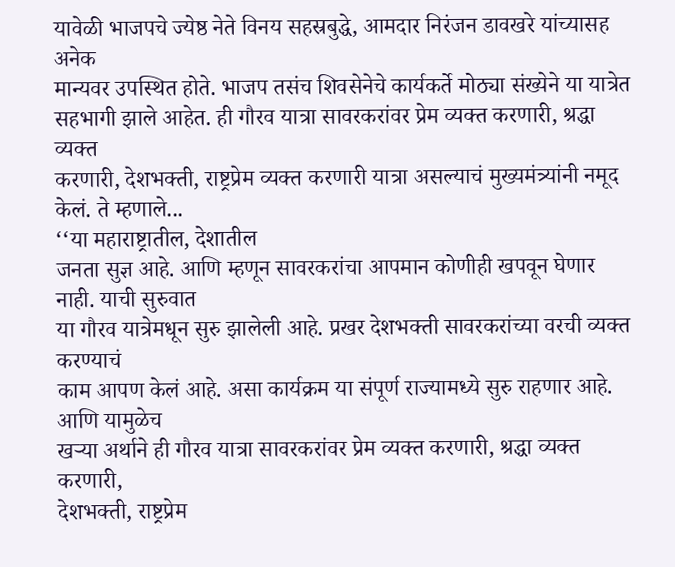यावेळी भाजपचे ज्येष्ठ नेते विनय सहस्रबुद्धे, आमदार निरंजन डावखरे यांच्यासह अनेक
मान्यवर उपस्थित होते. भाजप तसंच शिवसेनेचे कार्यकर्ते मोठ्या संख्येने या यात्रेत
सहभागी झाले आहेत. ही गौरव यात्रा सावरकरांवर प्रेम व्यक्त करणारी, श्रद्धा व्यक्त
करणारी, देशभक्ती, राष्ट्रप्रेम व्यक्त करणारी यात्रा असल्याचं मुख्यमंत्र्यांनी नमूद
केलं. ते म्हणाले...
‘‘या महाराष्ट्रातील, देशातील
जनता सुज्ञ आहे. आणि म्हणून सावरकरांचा आपमान कोणीही खपवून घेणार नाही. याची सुरुवात
या गौरव यात्रेमधून सुरु झालेली आहे. प्रखर देशभक्ती सावरकरांच्या वरची व्यक्त करण्याचं
काम आपण केलं आहे. असा कार्यक्रम या संपूर्ण राज्यामध्ये सुरु राहणार आहे. आणि यामुळेच
खऱ्या अर्थाने ही गौरव यात्रा सावरकरांवर प्रेम व्यक्त करणारी, श्रद्धा व्यक्त करणारी,
देशभक्ती, राष्ट्रप्रेम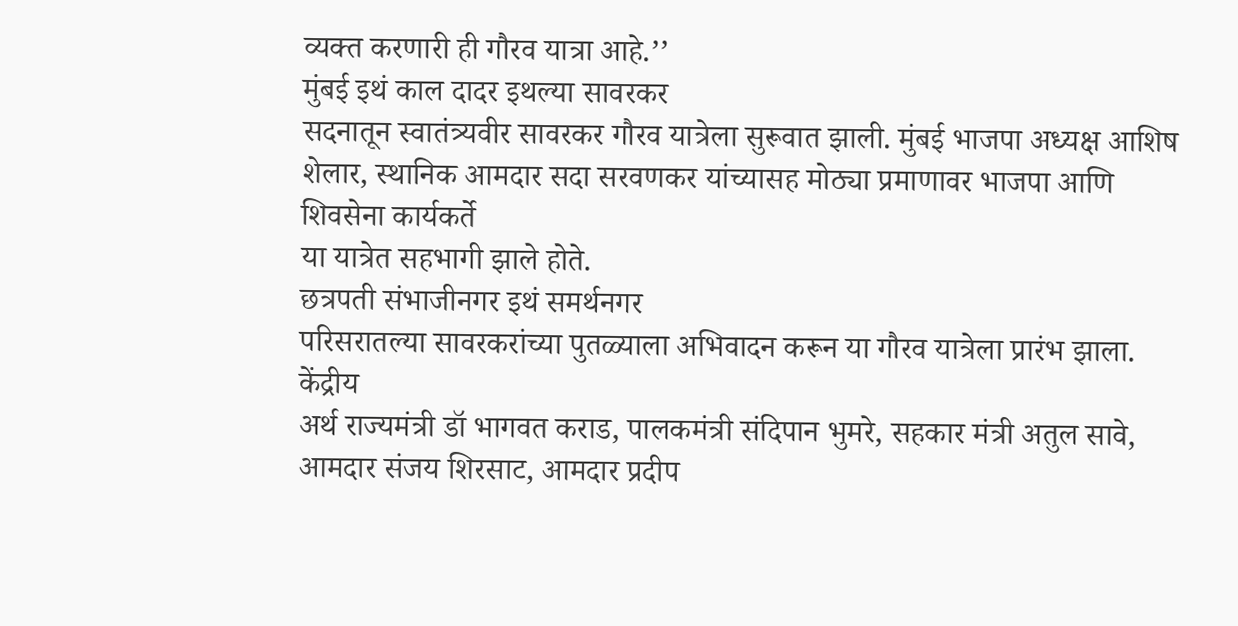व्यक्त करणारी ही गौरव यात्रा आहे.’’
मुंबई इथं काल दादर इथल्या सावरकर
सदनातून स्वातंत्र्यवीर सावरकर गौरव यात्रेला सुरूवात झाली. मुंबई भाजपा अध्यक्ष आशिष
शेलार, स्थानिक आमदार सदा सरवणकर यांच्यासह मोठ्या प्रमाणावर भाजपा आणि शिवसेना कार्यकर्ते
या यात्रेत सहभागी झाले होते.
छत्रपती संभाजीनगर इथं समर्थनगर
परिसरातल्या सावरकरांच्या पुतळ्याला अभिवादन करून या गौरव यात्रेला प्रारंभ झाला. केंद्रीय
अर्थ राज्यमंत्री डॉ भागवत कराड, पालकमंत्री संदिपान भुमरे, सहकार मंत्री अतुल सावे,
आमदार संजय शिरसाट, आमदार प्रदीप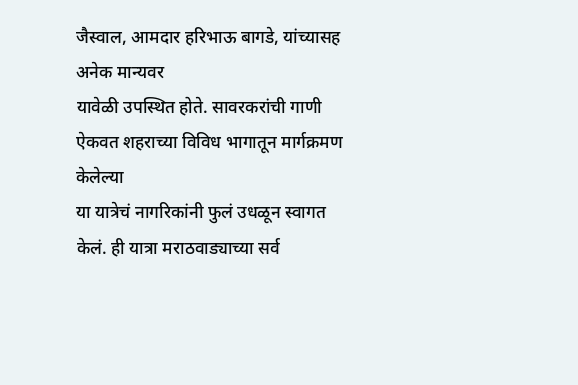जैस्वाल, आमदार हरिभाऊ बागडे, यांच्यासह अनेक मान्यवर
यावेळी उपस्थित होते. सावरकरांची गाणी ऐकवत शहराच्या विविध भागातून मार्गक्रमण केलेल्या
या यात्रेचं नागरिकांनी फुलं उधळून स्वागत केलं. ही यात्रा मराठवाड्याच्या सर्व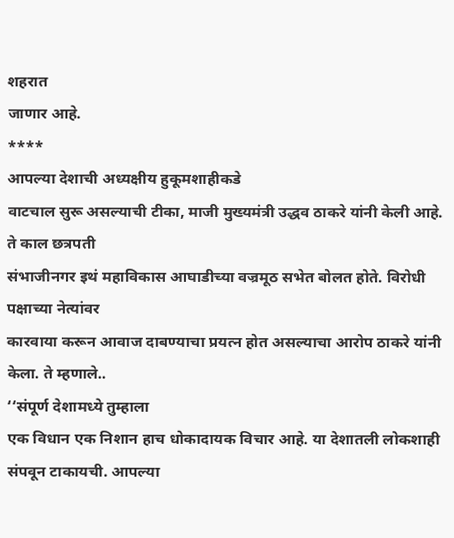शहरात
जाणार आहे.
****
आपल्या देशाची अध्यक्षीय हुकूमशाहीकडे
वाटचाल सुरू असल्याची टीका, माजी मुख्यमंत्री उद्धव ठाकरे यांनी केली आहे. ते काल छत्रपती
संभाजीनगर इथं महाविकास आघाडीच्या वज्रमूठ सभेत बोलत होते. विरोधी पक्षाच्या नेत्यांवर
कारवाया करून आवाज दाबण्याचा प्रयत्न होत असल्याचा आरोप ठाकरे यांनी केला. ते म्हणाले..
‘‘संपूर्ण देशामध्ये तुम्हाला
एक विधान एक निशान हाच धोकादायक विचार आहे. या देशातली लोकशाही संपवून टाकायची. आपल्या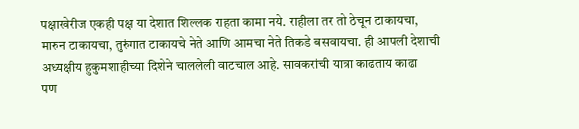पक्षाखेरीज एकही पक्ष या देशात शिल्लक राहता कामा नये. राहीला तर तो ठेचून टाकायचा,
मारुन टाकायचा, तुरुंगात टाकायचे नेते आणि आमचा नेते तिकडे बसवायचा. ही आपली देशाची
अध्यक्षीय हुकुमशाहीच्या दिशेने चाललेली वाटचाल आहे. सावकरांची यात्रा काढताय काढा
पण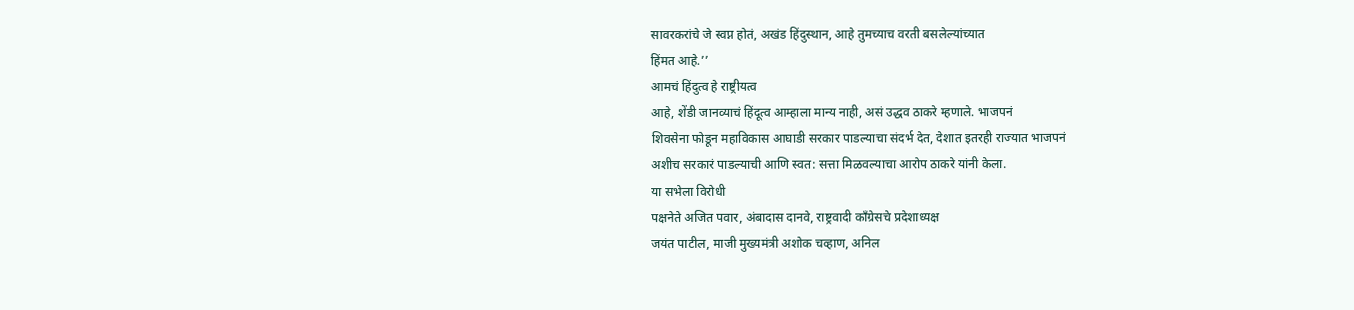सावरकरांचे जे स्वप्न होतं, अखंड हिंदुस्थान, आहे तुमच्याच वरती बसलेल्यांच्यात
हिंमत आहे.’’
आमचं हिंदुत्व हे राष्ट्रीयत्व
आहे, शेंडी जानव्याचं हिंदूत्व आम्हाला मान्य नाही, असं उद्धव ठाकरे म्हणाले. भाजपनं
शिवसेना फोडून महाविकास आघाडी सरकार पाडल्याचा संदर्भ देत, देशात इतरही राज्यात भाजपनं
अशीच सरकारं पाडल्याची आणि स्वत: सत्ता मिळवल्याचा आरोप ठाकरे यांनी केला.
या सभेला विरोधी
पक्षनेते अजित पवार, अंबादास दानवे, राष्ट्रवादी काँग्रेसचे प्रदेशाध्यक्ष
जयंत पाटील, माजी मुख्यमंत्री अशोक चव्हाण, अनिल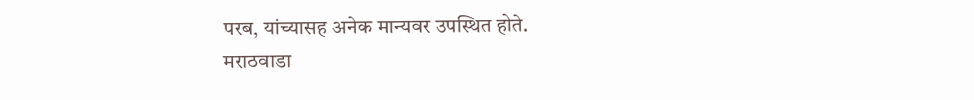परब, यांच्यासह अनेक मान्यवर उपस्थित होते.
मराठवाडा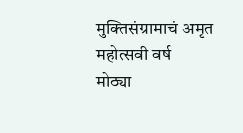मुक्तिसंग्रामाचं अमृत महोत्सवी वर्ष
मोठ्या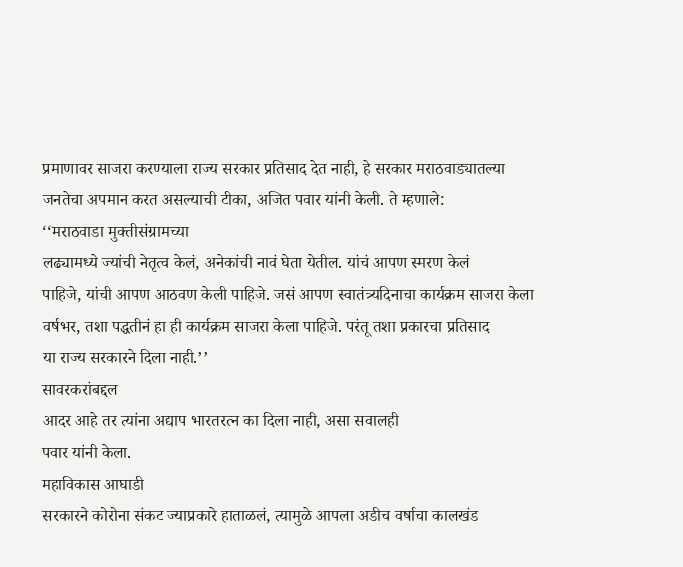प्रमाणावर साजरा करण्याला राज्य सरकार प्रतिसाद देत नाही, हे सरकार मराठवाड्यातल्या जनतेचा अपमान करत असल्याची टीका, अजित पवार यांनी केली. ते म्हणाले:
‘‘मराठवाडा मुक्तीसंग्रामच्या
लढ्यामध्ये ज्यांची नेतृत्व केलं, अनेकांची नावं घेता येतील. यांचं आपण स्मरण केलं
पाहिजे, यांची आपण आठवण केली पाहिजे. जसं आपण स्वातंत्र्यदिनाचा कार्यक्रम साजरा केला
वर्षभर, तशा पद्धतीनं हा ही कार्यक्रम साजरा केला पाहिजे. परंतू तशा प्रकारचा प्रतिसाद
या राज्य सरकारने दिला नाही.’’
सावरकरांबद्दल
आदर आहे तर त्यांना अद्याप भारतरत्न का दिला नाही, असा सवालही
पवार यांनी केला.
महाविकास आघाडी
सरकारने कोरोना संकट ज्याप्रकारे हाताळलं, त्यामुळे आपला अडीच वर्षाचा कालखंड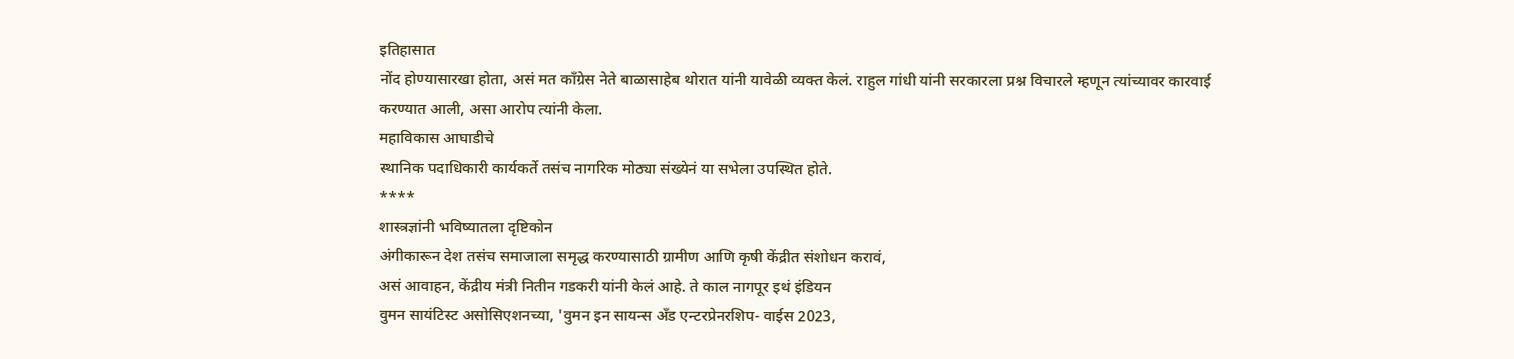इतिहासात
नोंद होण्यासारखा होता, असं मत काँग्रेस नेते बाळासाहेब थोरात यांनी यावेळी व्यक्त केलं. राहुल गांधी यांनी सरकारला प्रश्न विचारले म्हणून त्यांच्यावर कारवाई
करण्यात आली, असा आरोप त्यांनी केला.
महाविकास आघाडीचे
स्थानिक पदाधिकारी कार्यकर्ते तसंच नागरिक मोठ्या संख्येनं या सभेला उपस्थित होते.
****
शास्त्रज्ञांनी भविष्यातला दृष्टिकोन
अंगीकारून देश तसंच समाजाला समृद्ध करण्यासाठी ग्रामीण आणि कृषी केंद्रीत संशोधन करावं,
असं आवाहन, केंद्रीय मंत्री नितीन गडकरी यांनी केलं आहे. ते काल नागपूर इथं इंडियन
वुमन सायंटिस्ट असोसिएशनच्या, 'वुमन इन सायन्स अँड एन्टरप्रेनरशिप- वाईस 2023,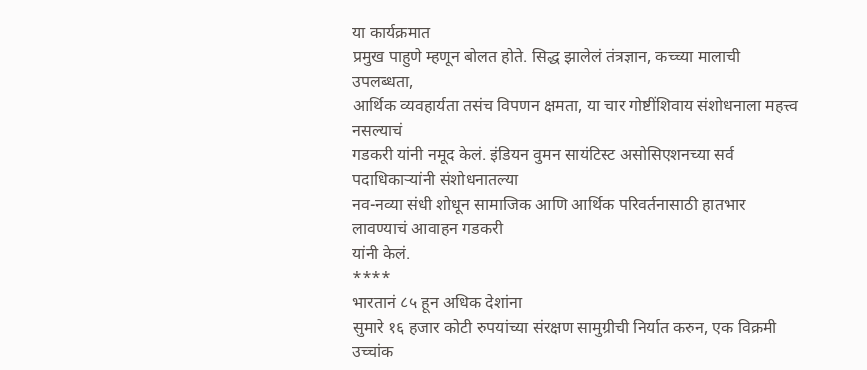या कार्यक्रमात
प्रमुख पाहुणे म्हणून बोलत होते. सिद्ध झालेलं तंत्रज्ञान, कच्च्या मालाची उपलब्धता,
आर्थिक व्यवहार्यता तसंच विपणन क्षमता, या चार गोष्टींशिवाय संशोधनाला महत्त्व नसल्याचं
गडकरी यांनी नमूद केलं. इंडियन वुमन सायंटिस्ट असोसिएशनच्या सर्व पदाधिकाऱ्यांनी संशोधनातल्या
नव-नव्या संधी शोधून सामाजिक आणि आर्थिक परिवर्तनासाठी हातभार लावण्याचं आवाहन गडकरी
यांनी केलं.
****
भारतानं ८५ हून अधिक देशांना
सुमारे १६ हजार कोटी रुपयांच्या संरक्षण सामुग्रीची निर्यात करुन, एक विक्रमी उच्चांक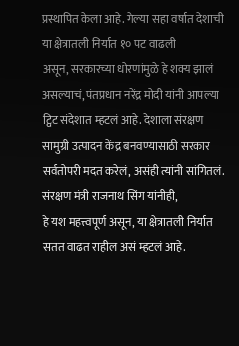प्रस्थापित केला आहे. गेल्या सहा वर्षात देशाची या क्षेत्रातली निर्यात १० पट वाढली
असून, सरकारच्या धोरणांमुळे हे शक्य झालं असल्याचं, पंतप्रधान नरेंद्र मोदी यांनी आपल्या
ट्विट संदेशात म्हटलं आहे. देशाला संरक्षण सामुग्री उत्पादन केंद्र बनवण्यासाठी सरकार
सर्वतोपरी मदत करेलं, असंही त्यांनी सांगितलं.
संरक्षण मंत्री राजनाथ सिंग यांनीही,
हे यश महत्त्वपूर्ण असून, या क्षेत्रातली निर्यात सतत वाढत राहील असं म्हटलं आहे.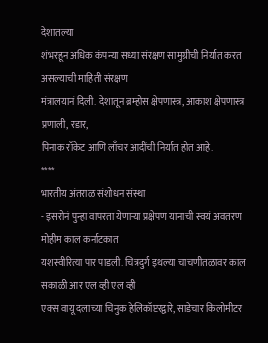देशातल्या
शंभरहून अधिक कंपन्या सध्या संरक्षण सामुग्रीची निर्यात करत असल्याची माहिती संरक्षण
मंत्रालयानं दिली. देशातून ब्रम्होस क्षेपणास्त्र, आकाश क्षेपणास्त्र प्रणाली, रडार,
पिनाक रॉकेट आणि लाँचर आदींची निर्यात होत आहे.
****
भारतीय अंतराळ संशोधन संस्था
- इसरोनं पुन्हा वापरता येणाऱ्या प्रक्षेपण यानाची स्वयं अवतरण मोहीम काल कर्नाटकात
यशस्वीरित्या पार पाडली. चित्रदुर्ग इथल्या चाचणीतळावर काल सकाळी आर एल व्ही एल व्ही
एक्स वायू दलाच्या चिनुक हेलिकॉप्टरद्वारे, साडेचार किलोमीटर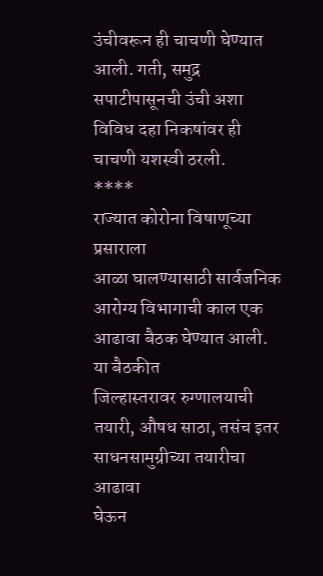उंचीवरून ही चाचणी घेण्यात
आली. गती, समुद्र सपाटीपासूनची उंची अशा विविध दहा निकषांवर ही चाचणी यशस्वी ठरली.
****
राज्यात कोरोना विषाणूच्या प्रसाराला
आळा घालण्यासाठी सार्वजनिक आरोग्य विभागाची काल एक आढावा बैठक घेण्यात आली. या बैठकीत
जिल्हास्तरावर रुग्णालयाची तयारी, औषध साठा, तसंच इतर साधनसामुग्रीच्या तयारीचा आढावा
घेऊन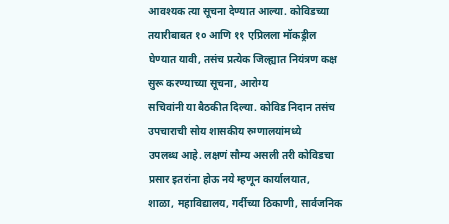आवश्यक त्या सूचना देण्यात आल्या. कोविडच्या तयारीबाबत १० आणि ११ एप्रिलला मॉकड्रील
घेण्यात यावी, तसंच प्रत्येक जिल्ह्यात नियंत्रण कक्ष सुरू करण्याच्या सूचना, आरोग्य
सचिवांनी या बैठकीत दिल्या. कोविड निदान तसंच उपचाराची सोय शासकीय रुग्णालयांमध्ये
उपलब्ध आहे. लक्षणं सौम्य असली तरी कोविडचा प्रसार इतरांना होऊ नये म्हणून कार्यालयात,
शाळा, महाविद्यालय, गर्दीच्या ठिकाणी, सार्वजनिक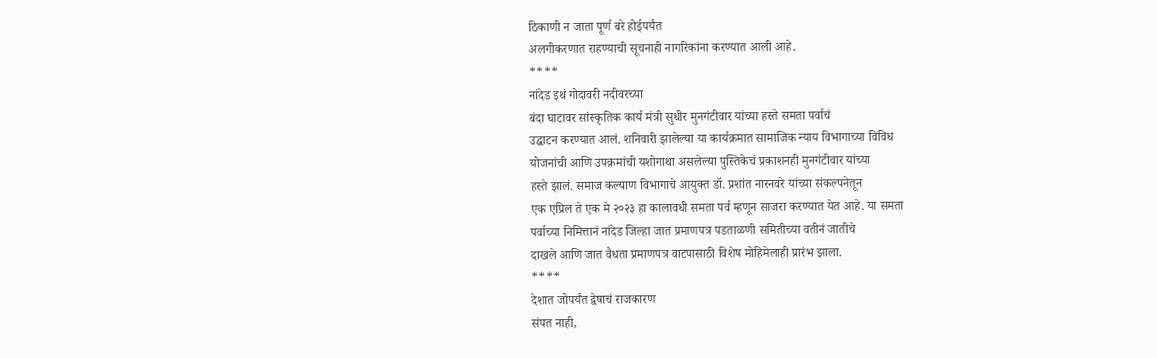ठिकाणी न जाता पूर्ण बरे होईपर्यंत
अलगीकरणात राहण्याची सूचनाही नागरिकांना करण्यात आली आहे.
****
नांदेड इथं गोदावरी नदीवरच्या
बंदा घाटावर सांस्कृतिक कार्य मंत्री सुधीर मुनगंटीवार यांच्या हस्ते समता पर्वाचं
उद्घाटन करण्यात आलं. शनिवारी झालेल्या या कार्यक्रमात सामाजिक न्याय विभागाच्या विविध
योजनांची आणि उपक्रमांची यशोगाथा असलेल्या पुस्तिकेचं प्रकाशनही मुनगंटीवार यांच्या
हस्ते झालं. समाज कल्याण विभागाचे आयुक्त डॉ. प्रशांत नारनवरे यांच्या संकल्पनेतून
एक एप्रिल ते एक मे २०२३ हा कालावधी समता पर्व म्हणून साजरा करण्यात येत आहे. या समता
पर्वाच्या निमित्तानं नांदेड जिल्हा जात प्रमाणपत्र पडताळणी समितीच्या वतीनं जातीचे
दाखले आणि जात वैधता प्रमाणपत्र वाटपासाठी विशेष मोहिमेलाही प्रारंभ झाला.
****
देशात जोपर्यंत द्वेषाचं राजकारण
संपत नाही,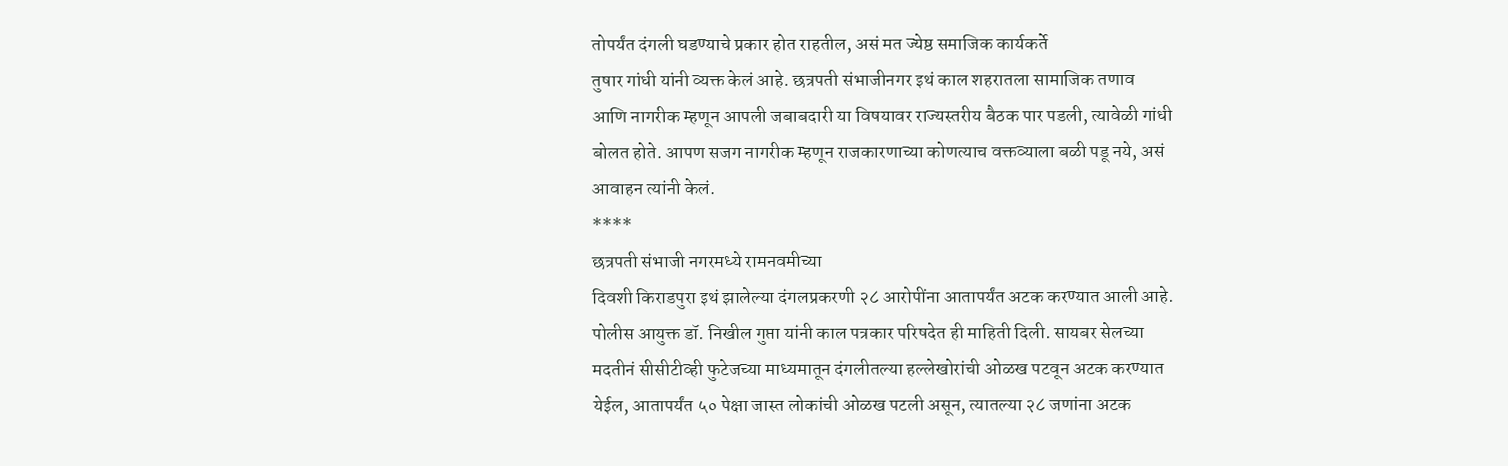तोपर्यंत दंगली घडण्याचे प्रकार होत राहतील, असं मत ज्येष्ठ समाजिक कार्यकर्ते
तुषार गांधी यांनी व्यक्त केलं आहे. छत्रपती संभाजीनगर इथं काल शहरातला सामाजिक तणाव
आणि नागरीक म्हणून आपली जबाबदारी या विषयावर राज्यस्तरीय बैठक पार पडली, त्यावेळी गांधी
बोलत होते. आपण सजग नागरीक म्हणून राजकारणाच्या कोणत्याच वक्तव्याला बळी पडू नये, असं
आवाहन त्यांनी केलं.
****
छत्रपती संभाजी नगरमध्ये रामनवमीच्या
दिवशी किराडपुरा इथं झालेल्या दंगलप्रकरणी २८ आरोपींना आतापर्यंत अटक करण्यात आली आहे.
पोलीस आयुक्त डॉ. निखील गुप्ता यांनी काल पत्रकार परिषदेत ही माहिती दिली. सायबर सेलच्या
मदतीनं सीसीटीव्ही फुटेजच्या माध्यमातून दंगलीतल्या हल्लेखोरांची ओळख पटवून अटक करण्यात
येईल, आतापर्यंत ५० पेक्षा जास्त लोकांची ओळख पटली असून, त्यातल्या २८ जणांना अटक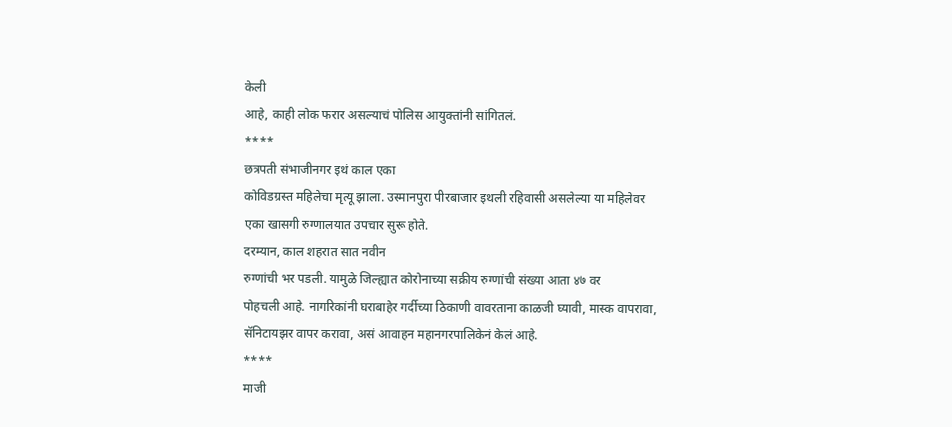केली
आहे, काही लोक फरार असल्याचं पोलिस आयुक्तांनी सांगितलं.
****
छत्रपती संभाजीनगर इथं काल एका
कोविडग्रस्त महिलेचा मृत्यू झाला. उस्मानपुरा पीरबाजार इथली रहिवासी असलेल्या या महिलेवर
एका खासगी रुग्णालयात उपचार सुरू होते.
दरम्यान, काल शहरात सात नवीन
रुग्णांची भर पडली. यामुळे जिल्ह्यात कोरोनाच्या सक्रीय रुग्णांची संख्या आता ४७ वर
पोहचली आहे. नागरिकांनी घराबाहेर गर्दीच्या ठिकाणी वावरताना काळजी घ्यावी, मास्क वापरावा,
सॅनिटायझर वापर करावा, असं आवाहन महानगरपालिकेनं केलं आहे.
****
माजी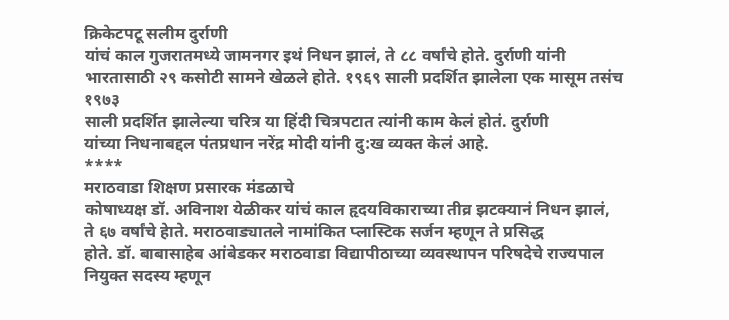क्रिकेटपटू सलीम दुर्राणी
यांचं काल गुजरातमध्ये जामनगर इथं निधन झालं, ते ८८ वर्षांचे होते. दुर्राणी यांनी
भारतासाठी २९ कसोटी सामने खेळले होते. १९६९ साली प्रदर्शित झालेला एक मासूम तसंच १९७३
साली प्रदर्शित झालेल्या चरित्र या हिंदी चित्रपटात त्यांनी काम केलं होतं. दुर्राणी
यांच्या निधनाबद्दल पंतप्रधान नरेंद्र मोदी यांनी दु:ख व्यक्त केलं आहे.
****
मराठवाडा शिक्षण प्रसारक मंडळाचे
कोषाध्यक्ष डॉ. अविनाश येळीकर यांचं काल हृदयविकाराच्या तीव्र झटक्यानं निधन झालं,
ते ६७ वर्षांचे हेाते. मराठवाड्यातले नामांकित प्लास्टिक सर्जन म्हणून ते प्रसिद्ध
होते. डॉ. बाबासाहेब आंबेडकर मराठवाडा विद्यापीठाच्या व्यवस्थापन परिषदेचे राज्यपाल
नियुक्त सदस्य म्हणून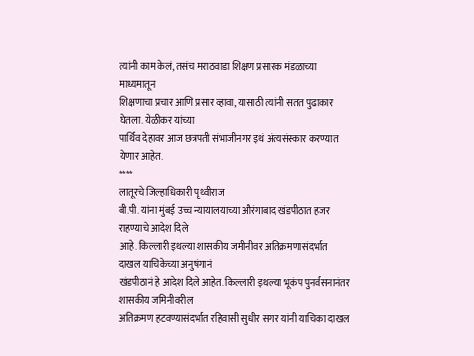त्यांनी काम केलं, तसंच मराठवाडा शिक्षण प्रसारक मंडळाच्या माध्यमातून
शिक्षणाचा प्रचार आणि प्रसार व्हावा, यासाठी त्यांनी सतत पुढाकार घेतला. येळीकर यांच्या
पार्थिव देहावर आज छत्रपती संभाजीनगर इथं अंत्यसंस्कार करण्यात येणार आहेत.
****
लातूरचे जिल्हाधिकारी पृथ्वीराज
बी.पी. यांना मुंबई उच्च न्यायालयाच्या औरंगाबाद खंडपीठात हजर राहण्याचे आदेश दिले
आहे. किल्लारी इथल्या शासकीय जमीनीवर अतिक्रमणासंदर्भात दाखल याचिकेच्या अनुषंगानं
खंडपीठानं हे आदेश दिले आहेत. किल्लारी इथल्या भूकंप पुनर्वसनानंतर शासकीय जमिनीवरील
अतिक्रमण हटवण्यासंदर्भात रहिवासी सुधीर सगर यांनी याचिका दाखल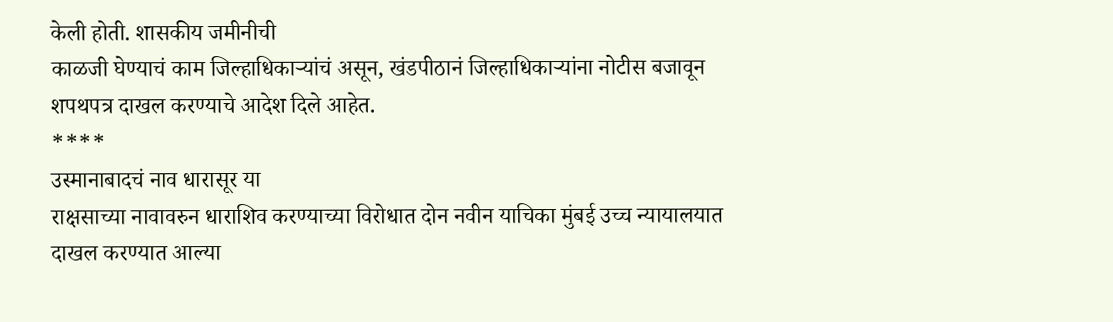केली होती. शासकीय जमीनीची
काळजी घेण्याचं काम जिल्हाधिकाऱ्यांचं असून, खंडपीठानं जिल्हाधिकाऱ्यांना नोटीस बजावून
शपथपत्र दाखल करण्याचे आदेश दिले आहेत.
****
उस्मानाबादचं नाव धारासूर या
राक्षसाच्या नावावरुन धाराशिव करण्याच्या विरोधात दोन नवीन याचिका मुंबई उच्च न्यायालयात
दाखल करण्यात आल्या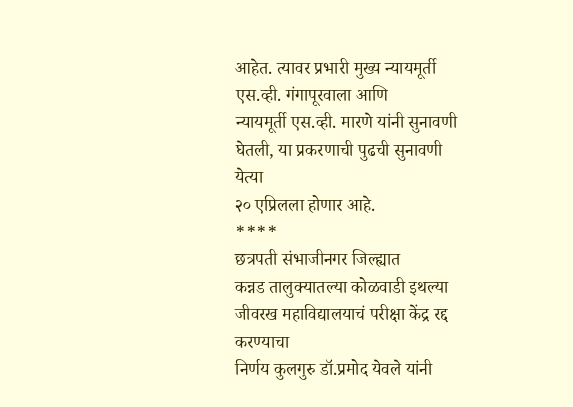आहेत. त्यावर प्रभारी मुख्य न्यायमूर्ती एस.व्ही. गंगापूरवाला आणि
न्यायमूर्ती एस.व्ही. मारणे यांनी सुनावणी घेतली, या प्रकरणाची पुढची सुनावणी येत्या
२० एप्रिलला होणार आहे.
****
छत्रपती संभाजीनगर जिल्ह्यात
कन्नड तालुक्यातल्या कोळवाडी इथल्या जीवरख महाविद्यालयाचं परीक्षा केंद्र रद्द करण्याचा
निर्णय कुलगुरु डॉ.प्रमोद येवले यांनी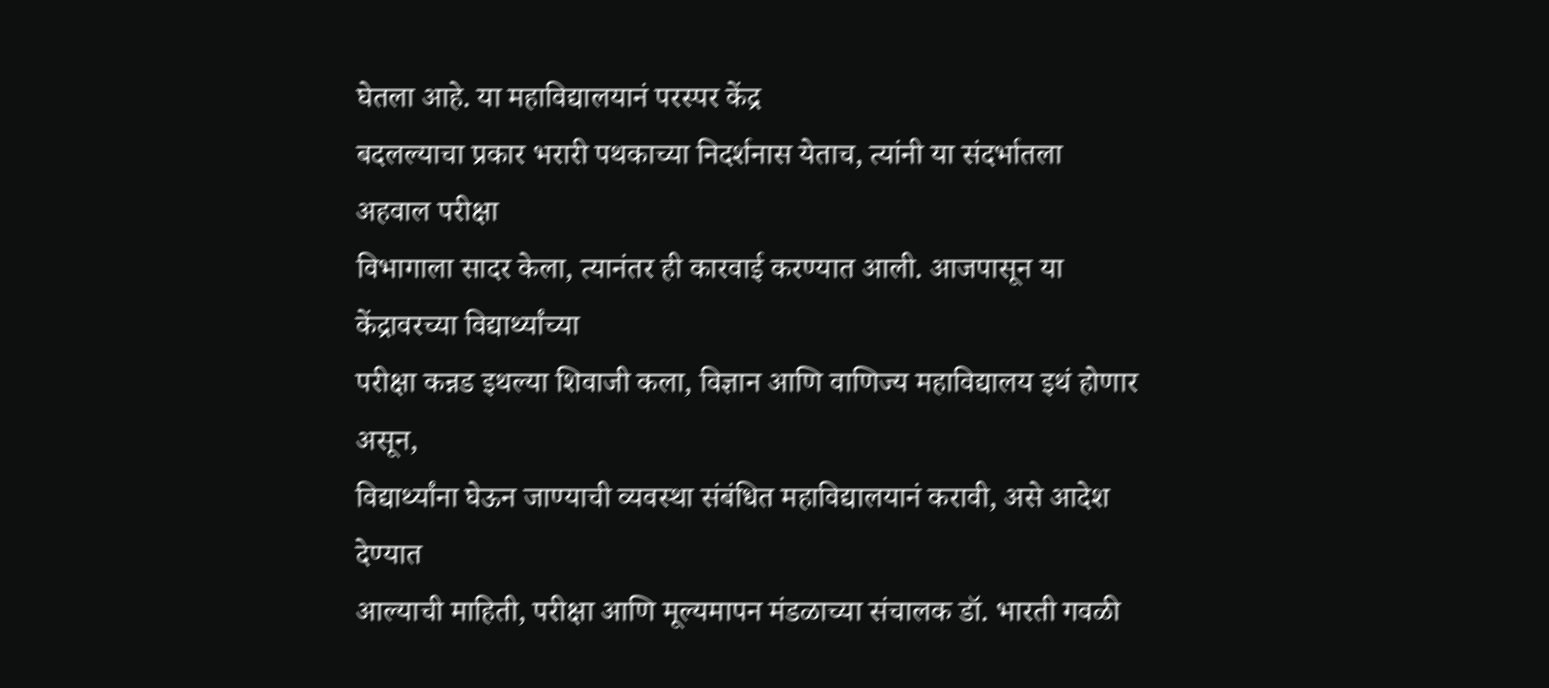घेतला आहे. या महाविद्यालयानं परस्पर केंद्र
बदलल्याचा प्रकार भरारी पथकाच्या निदर्शनास येताच, त्यांनी या संदर्भातला अहवाल परीक्षा
विभागाला सादर केला, त्यानंतर ही कारवाई करण्यात आली. आजपासून या केंद्रावरच्या विद्यार्थ्यांच्या
परीक्षा कन्नड इथल्या शिवाजी कला, विज्ञान आणि वाणिज्य महाविद्यालय इथं होणार असून,
विद्यार्थ्यांना घेऊन जाण्याची व्यवस्था संबंधित महाविद्यालयानं करावी, असे आदेश देण्यात
आल्याची माहिती, परीक्षा आणि मूल्यमापन मंडळाच्या संचालक डॉ. भारती गवळी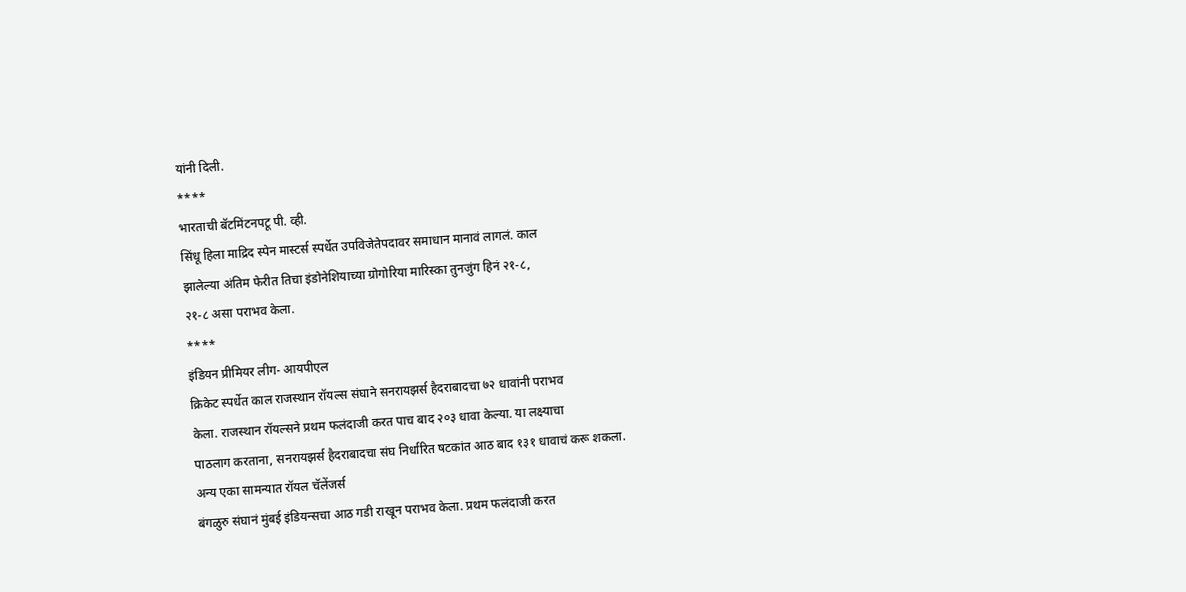यांनी दिली.
****
भारताची बॅटमिंटनपटू पी. व्ही.
सिंधू हिला माद्रिद स्पेन मास्टर्स स्पर्धेत उपविजेतेपदावर समाधान मानावं लागलं. काल
झालेल्या अंतिम फेरीत तिचा इंडोनेशियाच्या ग्रोगोरिया मारिस्का तुनजुंग हिनं २१-८,
२१-८ असा पराभव केला.
****
इंडियन प्रीमियर लीग- आयपीएल
क्रिकेट स्पर्धेत काल राजस्थान रॉयल्स संघाने सनरायझर्स हैदराबादचा ७२ धावांनी पराभव
केला. राजस्थान रॉयल्सने प्रथम फलंदाजी करत पाच बाद २०३ धावा केल्या. या लक्ष्याचा
पाठलाग करताना, सनरायझर्स हैदराबादचा संघ निर्धारित षटकांत आठ बाद १३१ धावाचं करू शकला.
अन्य एका सामन्यात रॉयल चॅलेंजर्स
बंगळुरु संघानं मुंबई इंडियन्सचा आठ गडी राखून पराभव केला. प्रथम फलंदाजी करत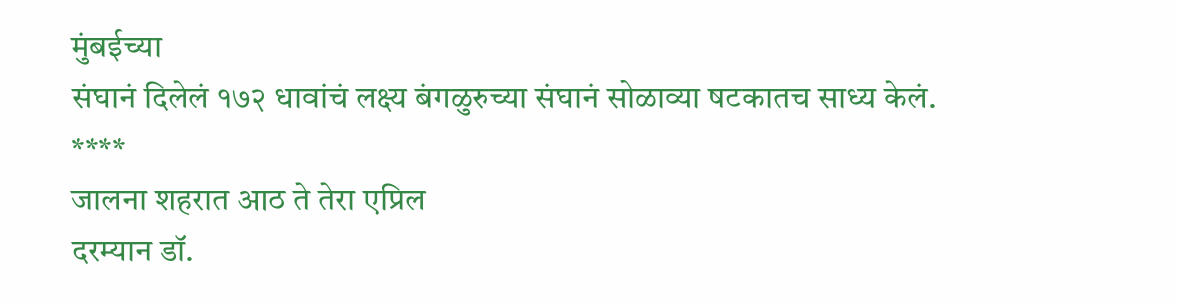मुंबईच्या
संघानं दिलेलं १७२ धावांचं लक्ष्य बंगळुरुच्या संघानं सोळाव्या षटकातच साध्य केलं.
****
जालना शहरात आठ ते तेरा एप्रिल
दरम्यान डॉ.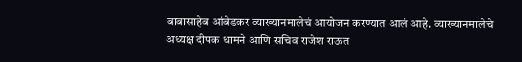बाबासाहेब आंबेडकर व्याख्यानमालेचं आयोजन करण्यात आलं आहे. व्याख्यानमालेचे
अध्यक्ष दीपक धामने आणि सचिव राजेश राऊत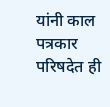यांनी काल पत्रकार परिषदेत ही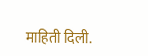माहिती दिली.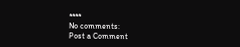****
No comments:
Post a Comment